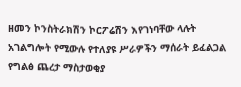ዘመን ኮንስትራክሽን ኮርፖሬሽን እየገነባቸው ላሉት አገልግሎት የሚውሉ የተለያዩ ሥራዎችን ማሰራት ይፈልጋል
የግልፅ ጨረታ ማስታወቂያ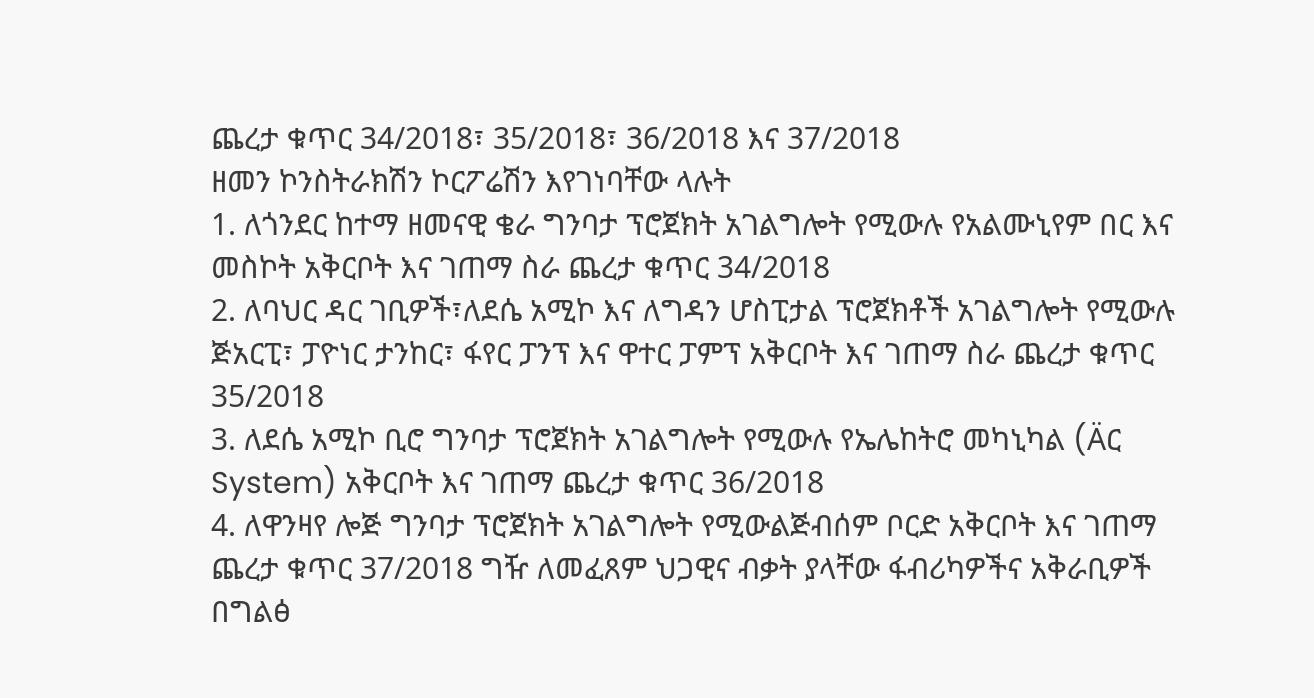ጨረታ ቁጥር 34/2018፣ 35/2018፣ 36/2018 እና 37/2018
ዘመን ኮንስትራክሽን ኮርፖሬሽን እየገነባቸው ላሉት
1. ለጎንደር ከተማ ዘመናዊ ቄራ ግንባታ ፕሮጀክት አገልግሎት የሚውሉ የአልሙኒየም በር እና መስኮት አቅርቦት እና ገጠማ ስራ ጨረታ ቁጥር 34/2018
2. ለባህር ዳር ገቢዎች፣ለደሴ አሚኮ እና ለግዳን ሆስፒታል ፕሮጀክቶች አገልግሎት የሚውሉ ጅአርፒ፣ ፓዮነር ታንከር፣ ፋየር ፓንፕ እና ዋተር ፓምፕ አቅርቦት እና ገጠማ ስራ ጨረታ ቁጥር 35/2018
3. ለደሴ አሚኮ ቢሮ ግንባታ ፕሮጀክት አገልግሎት የሚውሉ የኤሌከትሮ መካኒካል (Äር System) አቅርቦት እና ገጠማ ጨረታ ቁጥር 36/2018
4. ለዋንዛየ ሎጅ ግንባታ ፕሮጀክት አገልግሎት የሚውልጅብሰም ቦርድ አቅርቦት እና ገጠማ ጨረታ ቁጥር 37/2018 ግዥ ለመፈጸም ህጋዊና ብቃት ያላቸው ፋብሪካዎችና አቅራቢዎች በግልፅ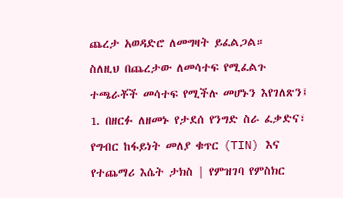ጨረታ አወዳድሮ ለመግዛት ይፈልጋል።
ስለዚህ በጨረታው ለመሳተፍ የሚፈልጉ ተጫራቾች መሳተፍ የሚችሉ መሆኑን እየገለጽን፤
1. በዘርፉ ለዘመኑ የታደሰ የንግድ ስራ ፈቃድና፣ የግብር ከፋይነት መለያ ቁጥር (TIN) እና የተጨማሪ እሴት ታክስ | የምዝገባ የምስክር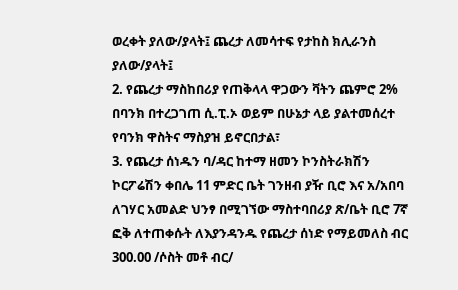ወረቀት ያለው/ያላት፤ ጨረታ ለመሳተፍ የታከስ ክሊራንስ ያለው/ያላት፤
2. የጨረታ ማስከበሪያ የጠቅላላ ዋጋውን ቫትን ጨምሮ 2% በባንክ በተረጋገጠ ሲ.ፒ.ኦ ወይም በሁኔታ ላይ ያልተመሰረተ የባንክ ዋስትና ማስያዝ ይኖርበታል፣
3. የጨረታ ሰነዱን ባ/ዳር ከተማ ዘመን ኮንስትራክሽን ኮርፖሬሽን ቀበሌ 11 ምድር ቤት ገንዘብ ያዥ ቢሮ እና አ/አበባ ለገሃር አመልድ ህንፃ በሚገኘው ማስተባበሪያ ጽ/ቤት ቢሮ 7ኛ ፎቅ ለተጠቀሱት ለእያንዳንዱ የጨረታ ሰነድ የማይመለስ ብር 300.00 /ሶስት መቶ ብር/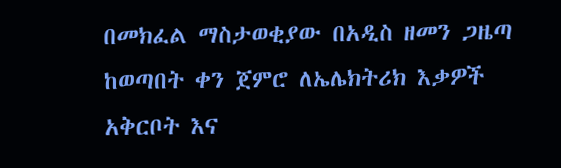በመክፈል ማስታወቂያው በአዲስ ዘመን ጋዜጣ ከወጣበት ቀን ጀምሮ ለኤሌክትሪክ እቃዎች አቅርቦት እና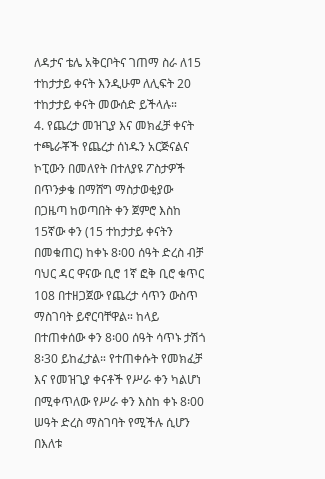ለዳታና ቴሌ አቅርቦትና ገጠማ ስራ ለ15 ተከታታይ ቀናት እንዲሁም ለሊፍት 20 ተከታታይ ቀናት መውሰድ ይችላሉ።
4. የጨረታ መዝጊያ እና መክፈቻ ቀናት ተጫራቾች የጨረታ ሰነዱን አርጅናልና ኮፒውን በመለየት በተለያዩ ፖስታዎች በጥንቃቄ በማሸግ ማስታወቂያው በጋዜጣ ከወጣበት ቀን ጀምሮ እስከ 15ኛው ቀን (15 ተከታታይ ቀናትን በመቁጠር) ከቀኑ 8፡00 ሰዓት ድረስ ብቻ ባህር ዳር ዋናው ቢሮ 1ኛ ፎቅ ቢሮ ቁጥር 108 በተዘጋጀው የጨረታ ሳጥን ውስጥ ማስገባት ይኖርባቸዋል። ከላይ በተጠቀሰው ቀን 8፡00 ሰዓት ሳጥኑ ታሽጎ 8፡30 ይከፈታል። የተጠቀሱት የመክፈቻ እና የመዝጊያ ቀናቶች የሥራ ቀን ካልሆነ በሚቀጥለው የሥራ ቀን እስከ ቀኑ 8፡00 ሠዓት ድረስ ማስገባት የሚችሉ ሲሆን በእለቱ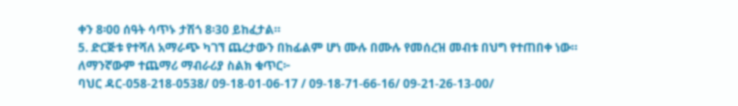ቀን 8፡00 ሰዓት ሳጥኑ ታሽጎ 8፡30 ይከፈታል።
5. ድርጅቱ የተሻለ አማራጭ ካገኘ ጨረታውን በከፊልም ሆነ ሙሉ በሙሉ የመሰረዝ መብቱ በህግ የተጠበቀ ነው።
ለማንኛውም ተጨማሪ ማብራሪያ ስልክ ቁጥር፦
ባህር ዳር-058-218-0538/ 09-18-01-06-17 / 09-18-71-66-16/ 09-21-26-13-00/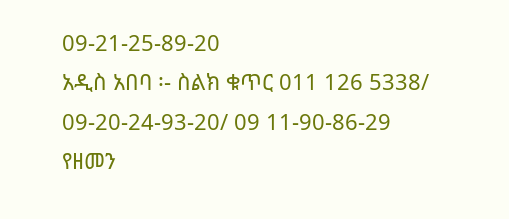09-21-25-89-20
አዲስ አበባ ፡- ስልክ ቁጥር 011 126 5338/ 09-20-24-93-20/ 09 11-90-86-29
የዘመን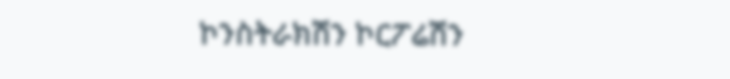ኮንስትራክሽን ኮርፖሬሽን